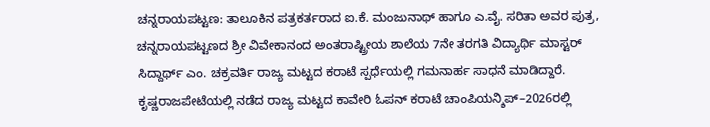ಚನ್ನರಾಯಪಟ್ಟಣ: ತಾಲೂಕಿನ ಪತ್ರಕರ್ತರಾದ ಐ.ಕೆ. ಮಂಜುನಾಥ್ ಹಾಗೂ ಎ.ವೈ. ಸರಿತಾ ಅವರ ಪುತ್ರ, ಚನ್ನರಾಯಪಟ್ಟಣದ ಶ್ರೀ ವಿವೇಕಾನಂದ ಅಂತರಾಷ್ಟ್ರೀಯ ಶಾಲೆಯ 7ನೇ ತರಗತಿ ವಿದ್ಯಾರ್ಥಿ ಮಾಸ್ಟರ್ ಸಿದ್ದಾರ್ಥ್ ಎಂ. ಚಕ್ರವರ್ತಿ ರಾಜ್ಯ ಮಟ್ಟದ ಕರಾಟೆ ಸ್ಪರ್ಧೆಯಲ್ಲಿ ಗಮನಾರ್ಹ ಸಾಧನೆ ಮಾಡಿದ್ದಾರೆ.
ಕೃಷ್ಣರಾಜಪೇಟೆಯಲ್ಲಿ ನಡೆದ ರಾಜ್ಯ ಮಟ್ಟದ ಕಾವೇರಿ ಓಪನ್ ಕರಾಟೆ ಚಾಂಪಿಯನ್ಶಿಪ್–2026ರಲ್ಲಿ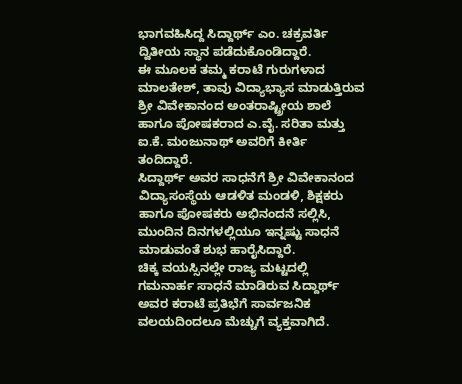ಭಾಗವಹಿಸಿದ್ದ ಸಿದ್ದಾರ್ಥ್ ಎಂ. ಚಕ್ರವರ್ತಿ ದ್ವಿತೀಯ ಸ್ಥಾನ ಪಡೆದುಕೊಂಡಿದ್ದಾರೆ.
ಈ ಮೂಲಕ ತಮ್ಮ ಕರಾಟೆ ಗುರುಗಳಾದ ಮಾಲತೇಶ್, ತಾವು ವಿದ್ಯಾಭ್ಯಾಸ ಮಾಡುತ್ತಿರುವ ಶ್ರೀ ವಿವೇಕಾನಂದ ಅಂತರಾಷ್ಟ್ರೀಯ ಶಾಲೆ ಹಾಗೂ ಪೋಷಕರಾದ ಎ.ವೈ. ಸರಿತಾ ಮತ್ತು ಐ.ಕೆ. ಮಂಜುನಾಥ್ ಅವರಿಗೆ ಕೀರ್ತಿ ತಂದಿದ್ದಾರೆ.
ಸಿದ್ದಾರ್ಥ್ ಅವರ ಸಾಧನೆಗೆ ಶ್ರೀ ವಿವೇಕಾನಂದ ವಿದ್ಯಾಸಂಸ್ಥೆಯ ಆಡಳಿತ ಮಂಡಳಿ, ಶಿಕ್ಷಕರು ಹಾಗೂ ಪೋಷಕರು ಅಭಿನಂದನೆ ಸಲ್ಲಿಸಿ, ಮುಂದಿನ ದಿನಗಳಲ್ಲಿಯೂ ಇನ್ನಷ್ಟು ಸಾಧನೆ ಮಾಡುವಂತೆ ಶುಭ ಹಾರೈಸಿದ್ದಾರೆ.
ಚಿಕ್ಕ ವಯಸ್ಸಿನಲ್ಲೇ ರಾಜ್ಯ ಮಟ್ಟದಲ್ಲಿ ಗಮನಾರ್ಹ ಸಾಧನೆ ಮಾಡಿರುವ ಸಿದ್ದಾರ್ಥ್ ಅವರ ಕರಾಟೆ ಪ್ರತಿಭೆಗೆ ಸಾರ್ವಜನಿಕ ವಲಯದಿಂದಲೂ ಮೆಚ್ಚುಗೆ ವ್ಯಕ್ತವಾಗಿದೆ.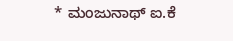* ಮಂಜುನಾಥ್ ಐ.ಕೆ